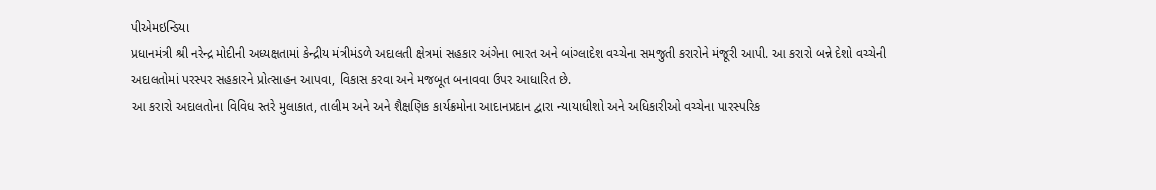પીએમઇન્ડિયા
પ્રધાનમંત્રી શ્રી નરેન્દ્ર મોદીની અધ્યક્ષતામાં કેન્દ્રીય મંત્રીમંડળે અદાલતી ક્ષેત્રમાં સહકાર અંગેના ભારત અને બાંગ્લાદેશ વચ્ચેના સમજુતી કરારોને મંજૂરી આપી. આ કરારો બન્ને દેશો વચ્ચેની અદાલતોમાં પરસ્પર સહકારને પ્રોત્સાહન આપવા, વિકાસ કરવા અને મજબૂત બનાવવા ઉપર આધારિત છે.
આ કરારો અદાલતોના વિવિધ સ્તરે મુલાકાત, તાલીમ અને અને શૈક્ષણિક કાર્યક્રમોના આદાનપ્રદાન દ્વારા ન્યાયાધીશો અને અધિકારીઓ વચ્ચેના પારસ્પરિક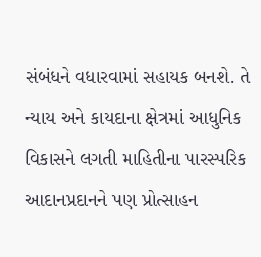સંબંધને વધારવામાં સહાયક બનશે. તે ન્યાય અને કાયદાના ક્ષેત્રમાં આધુનિક વિકાસને લગતી માહિતીના પારસ્પરિક આદાનપ્રદાનને પણ પ્રોત્સાહન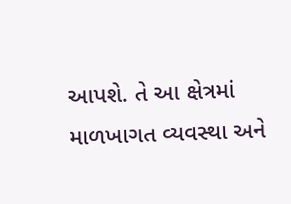આપશે. તે આ ક્ષેત્રમાં માળખાગત વ્યવસ્થા અને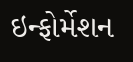ઇન્ફોર્મેશન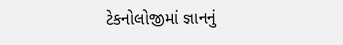ટેકનોલોજીમાં જ્ઞાનનું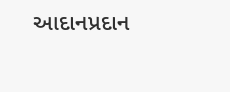આદાનપ્રદાન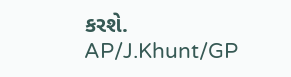કરશે.
AP/J.Khunt/GP